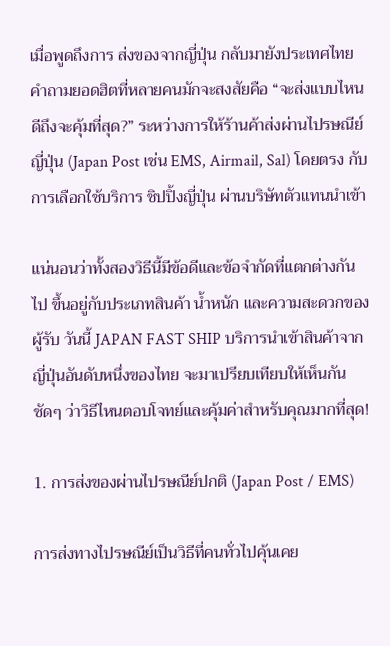เมื่อพูดถึงการ ส่งของจากญี่ปุ่น กลับมายังประเทศไทย คำถามยอดฮิตที่หลายคนมักจะสงสัยคือ “จะส่งแบบไหนดีถึงจะคุ้มที่สุด?” ระหว่างการให้ร้านค้าส่งผ่านไปรษณีย์ญี่ปุ่น (Japan Post เช่น EMS, Airmail, Sal) โดยตรง กับการเลือกใช้บริการ ชิปปิ้งญี่ปุ่น ผ่านบริษัทตัวแทนนำเข้า

แน่นอนว่าทั้งสองวิธีนี้มีข้อดีและข้อจำกัดที่แตกต่างกันไป ขึ้นอยู่กับประเภทสินค้า น้ำหนัก และความสะดวกของผู้รับ วันนี้ JAPAN FAST SHIP บริการนำเข้าสินค้าจากญี่ปุ่นอันดับหนึ่งของไทย จะมาเปรียบเทียบให้เห็นกันชัดๆ ว่าวิธีไหนตอบโจทย์และคุ้มค่าสำหรับคุณมากที่สุด!

1. การส่งของผ่านไปรษณีย์ปกติ (Japan Post / EMS)

การส่งทางไปรษณีย์เป็นวิธีที่คนทั่วไปคุ้นเคย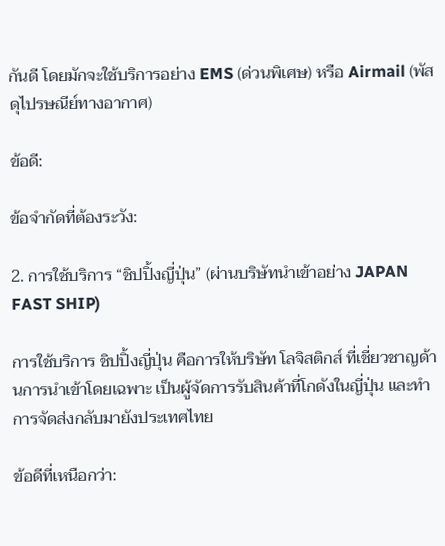กันดี โดยมักจะใช้บริการอย่าง EMS (ด่วนพิเศษ) หรือ Airmail (พัสดุไปรษณีย์ทางอากาศ)

ข้อดี:

ข้อจำกัดที่ต้องระวัง:

2. การใช้บริการ “ชิปปิ้งญี่ปุ่น” (ผ่านบริษัทนำเข้าอย่าง JAPAN FAST SHIP)

การใช้บริการ ชิปปิ้งญี่ปุ่น คือการให้บริษัท โลจิสติกส์ ที่เชี่ยวชาญด้านการนำเข้าโดยเฉพาะ เป็นผู้จัดการรับสินค้าที่โกดังในญี่ปุ่น และทำการจัดส่งกลับมายังประเทศไทย

ข้อดีที่เหนือกว่า: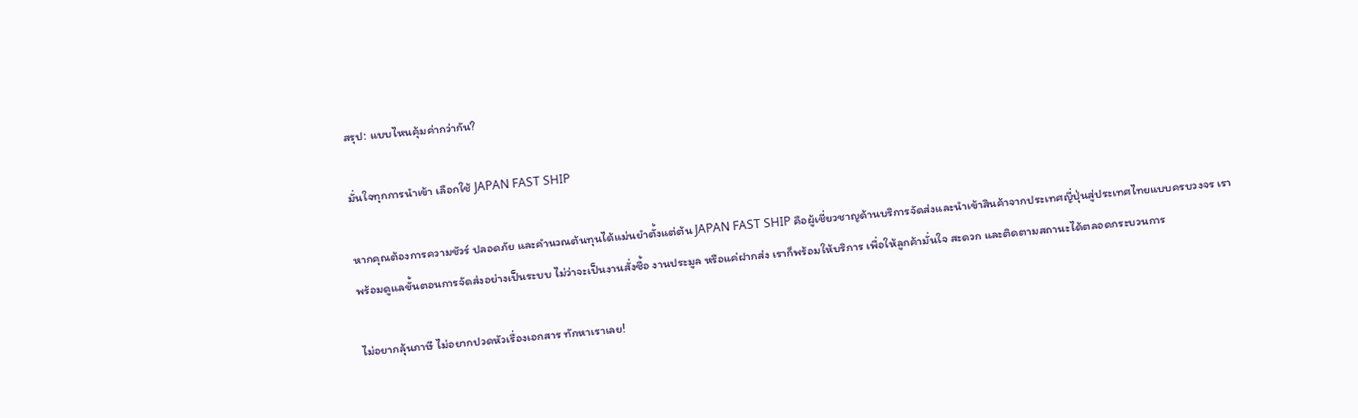สรุป: แบบไหนคุ้มค่ากว่ากัน?

มั่นใจทุกการนำเข้า เลือกใช้ JAPAN FAST SHIP

หากคุณต้องการความชัวร์ ปลอดภัย และคำนวณต้นทุนได้แม่นยำตั้งแต่ต้น JAPAN FAST SHIP คือผู้เชี่ยวชาญด้านบริการจัดส่งและนำเข้าสินค้าจากประเทศญี่ปุ่นสู่ประเทศไทยแบบครบวงจร เราพร้อมดูแลขั้นตอนการจัดส่งอย่างเป็นระบบ ไม่ว่าจะเป็นงานสั่งซื้อ งานประมูล หรือแค่ฝากส่ง เราก็พร้อมให้บริการ เพื่อให้ลูกค้ามั่นใจ สะดวก และติดตามสถานะได้ตลอดกระบวนการ

ไม่อยากลุ้นภาษี ไม่อยากปวดหัวเรื่องเอกสาร ทักหาเราเลย!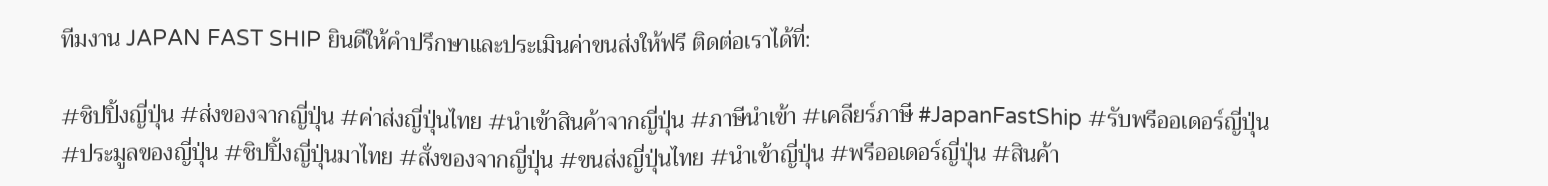ทีมงาน JAPAN FAST SHIP ยินดีให้คำปรึกษาและประเมินค่าขนส่งให้ฟรี ติดต่อเราได้ที่:

#ชิปปิ้งญี่ปุ่น #ส่งของจากญี่ปุ่น #ค่าส่งญี่ปุ่นไทย #นำเข้าสินค้าจากญี่ปุ่น #ภาษีนำเข้า #เคลียร์ภาษี #JapanFastShip #รับพรีออเดอร์ญี่ปุ่น #ประมูลของญี่ปุ่น #ชิปปิ้งญี่ปุ่นมาไทย #สั่งของจากญี่ปุ่น #ขนส่งญี่ปุ่นไทย #นำเข้าญี่ปุ่น #พรีออเดอร์ญี่ปุ่น #สินค้า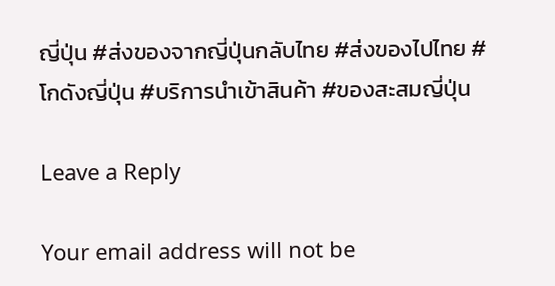ญี่ปุ่น #ส่งของจากญี่ปุ่นกลับไทย #ส่งของไปไทย #โกดังญี่ปุ่น #บริการนำเข้าสินค้า #ของสะสมญี่ปุ่น

Leave a Reply

Your email address will not be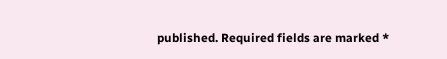published. Required fields are marked *